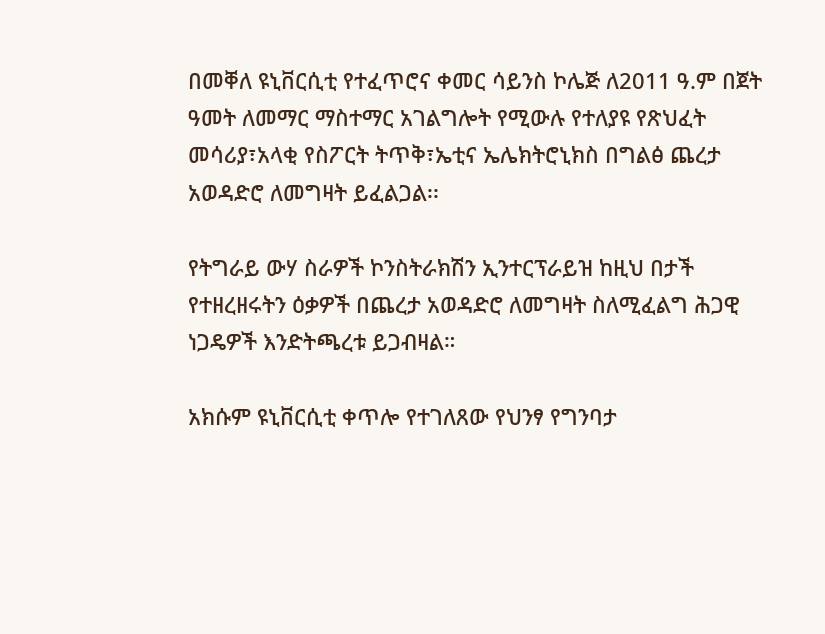በመቐለ ዩኒቨርሲቲ የተፈጥሮና ቀመር ሳይንስ ኮሌጅ ለ2011 ዓ.ም በጀት ዓመት ለመማር ማስተማር አገልግሎት የሚውሉ የተለያዩ የጽህፈት መሳሪያ፣አላቂ የስፖርት ትጥቅ፣ኤቲና ኤሌክትሮኒክስ በግልፅ ጨረታ አወዳድሮ ለመግዛት ይፈልጋል፡፡

የትግራይ ውሃ ስራዎች ኮንስትራክሽን ኢንተርፕራይዝ ከዚህ በታች የተዘረዘሩትን ዕቃዎች በጨረታ አወዳድሮ ለመግዛት ስለሚፈልግ ሕጋዊ ነጋዴዎች እንድትጫረቱ ይጋብዛል።

አክሱም ዩኒቨርሲቲ ቀጥሎ የተገለጸው የህንፃ የግንባታ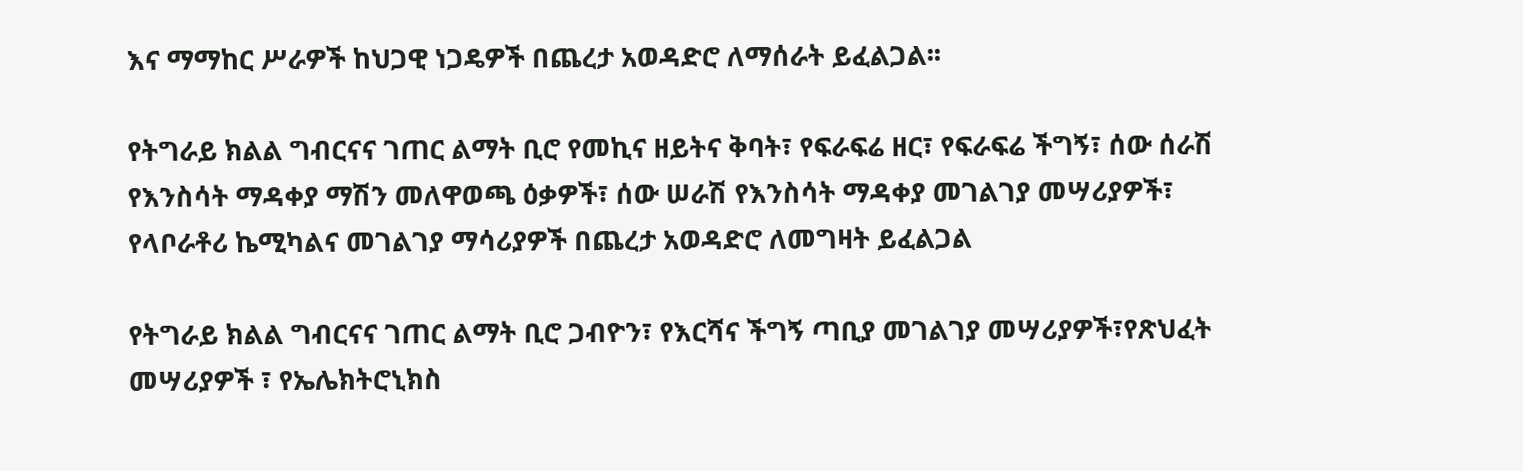እና ማማከር ሥራዎች ከህጋዊ ነጋዴዎች በጨረታ አወዳድሮ ለማሰራት ይፈልጋል፡፡

የትግራይ ክልል ግብርናና ገጠር ልማት ቢሮ የመኪና ዘይትና ቅባት፣ የፍራፍሬ ዘር፣ የፍራፍሬ ችግኝ፣ ሰው ሰራሽ የእንስሳት ማዳቀያ ማሽን መለዋወጫ ዕቃዎች፣ ሰው ሠራሽ የእንስሳት ማዳቀያ መገልገያ መሣሪያዎች፣ የላቦራቶሪ ኬሚካልና መገልገያ ማሳሪያዎች በጨረታ አወዳድሮ ለመግዛት ይፈልጋል

የትግራይ ክልል ግብርናና ገጠር ልማት ቢሮ ጋብዮን፣ የእርሻና ችግኝ ጣቢያ መገልገያ መሣሪያዎች፣የጽህፈት መሣሪያዎች ፣ የኤሌክትሮኒክስ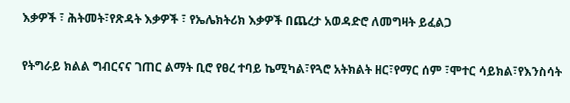እቃዎች ፣ ሕትመት፣የጽዳት እቃዎች ፣ የኤሌክትሪክ እቃዎች በጨረታ አወዳድሮ ለመግዛት ይፈልጋ

የትግራይ ክልል ግብርናና ገጠር ልማት ቢሮ የፀረ ተባይ ኬሚካል፣የጓሮ አትክልት ዘር፣የማር ሰም ፣ሞተር ሳይክል፣የእንስሳት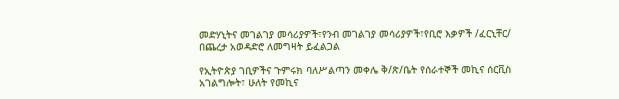መድሃኒትና መገልገያ መሳሪያዎች፣የንብ መገልገያ መሳሪያዎች፣የቢሮ እቃዎች /ፈርኒቸር/ በጨረታ አወዳድሮ ለመግዛት ይፈልጋል

የኢትዮጵያ ገቢዎችና ጉምሩክ ባለሥልጣን መቀሌ ቅ/ጽ/ቤት የሰራተኞች መኪና ሰርቪስ አገልግሎት፣ ሁለት የመኪና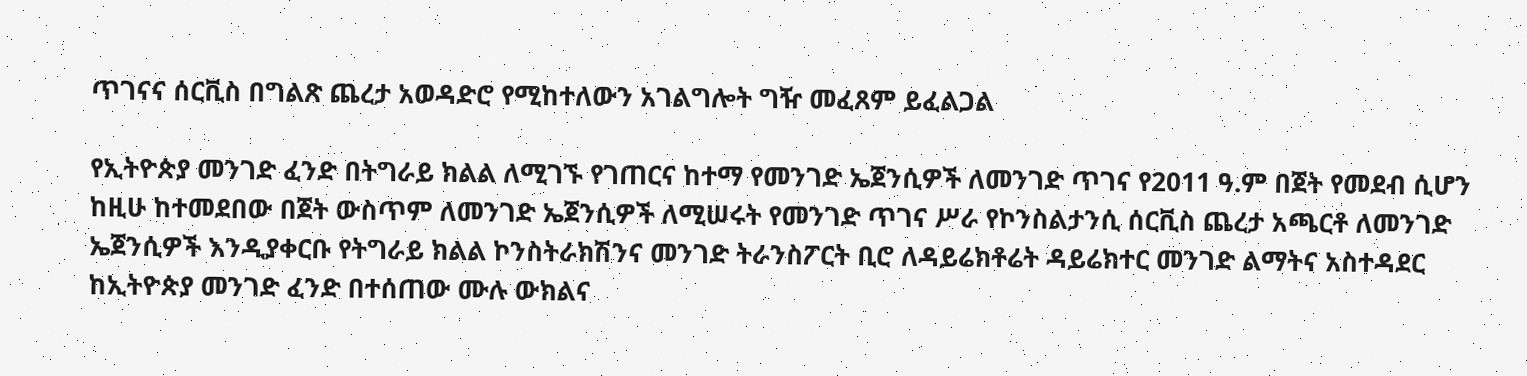ጥገናና ሰርቪስ በግልጽ ጨረታ አወዳድሮ የሚከተለውን አገልግሎት ግዥ መፈጸም ይፈልጋል

የኢትዮጵያ መንገድ ፈንድ በትግራይ ክልል ለሚገኙ የገጠርና ከተማ የመንገድ ኤጀንሲዎች ለመንገድ ጥገና የ2011 ዓ.ም በጀት የመደብ ሲሆን ከዚሁ ከተመደበው በጀት ውስጥም ለመንገድ ኤጀንሲዎች ለሚሠሩት የመንገድ ጥገና ሥራ የኮንስልታንሲ ሰርቪስ ጨረታ አጫርቶ ለመንገድ ኤጀንሲዎች እንዲያቀርቡ የትግራይ ክልል ኮንስትራክሽንና መንገድ ትራንስፖርት ቢሮ ለዳይሬክቶሬት ዳይሬክተር መንገድ ልማትና አስተዳደር ከኢትዮጵያ መንገድ ፈንድ በተሰጠው ሙሉ ውክልና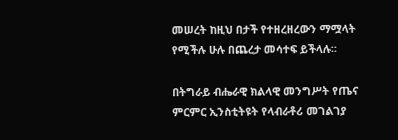መሠረት ከዚህ በታች የተዘረዘረውን ማሟላት የሚችሉ ሁሉ በጨረታ መሳተፍ ይችላሉ።

በትግራይ ብሔራዊ ክልላዊ መንግሥት የጤና ምርምር ኢንስቲትዩት የላብራቶሪ መገልገያ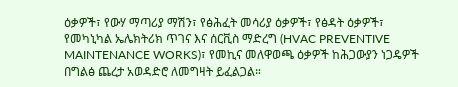ዕቃዎች፣ የውሃ ማጣሪያ ማሽን፣ የፅሕፈት መሳሪያ ዕቃዎች፣ የፅዳት ዕቃዎች፣ የመካኒካል ኤሌክትሪክ ጥገና እና ሰርቪስ ማድረግ (HVAC PREVENTIVE MAINTENANCE WORKS)፣ የመኪና መለዋወጫ ዕቃዎች ከሕጋውያን ነጋዴዎች በግልፅ ጨረታ አወዳድሮ ለመግዛት ይፈልጋል።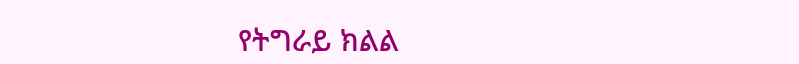የትግራይ ክልል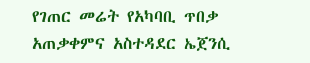የገጠር መሬት የአካባቢ ጥበቃ አጠቃቀምና አስተዳደር ኤጀንሲ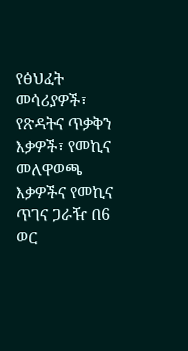የፅህፈት መሳሪያዎች፣ የጽዳትና ጥቃቅን እቃዎች፣ የመኪና መለዋወጫ እቃዎችና የመኪና ጥገና ጋራዥ በ6 ወር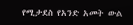የሚታደስ የአንድ አመት ውል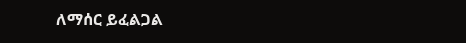ለማሰር ይፈልጋል